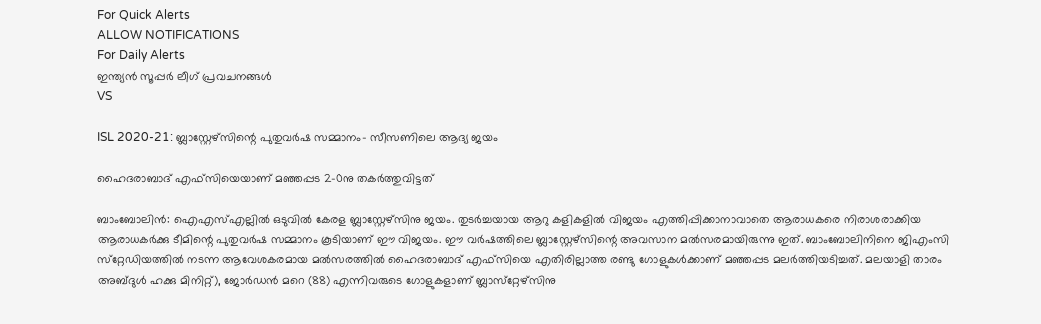For Quick Alerts
ALLOW NOTIFICATIONS
For Daily Alerts
ഇന്ത്യന്‍ സൂപ്പര്‍ ലീഗ്‌ പ്രവചനങ്ങൾ
VS

ISL 2020-21: ബ്ലാസ്റ്റേഴ്‌സിന്റെ പുതുവര്‍ഷ സമ്മാനം- സീസണിലെ ആദ്യ ജയം

ഹൈദരാബാദ് എഫ്‌സിയെയാണ് മഞ്ഞപ്പട 2-0നു തകര്‍ത്തുവിട്ടത്

ബാംബോലിന്‍: ഐഎസ്എല്ലില്‍ ഒടുവില്‍ കേരള ബ്ലാസ്റ്റേഴ്‌സിനു ജയം. തുടര്‍ച്ചയായ ആറു കളികളില്‍ വിജയം എത്തിപ്പിക്കാനാവാതെ ആരാധകരെ നിരാശരാക്കിയ ആരാധകര്‍ക്കു ടീമിന്റെ പുതുവര്‍ഷ സമ്മാനം കൂടിയാണ് ഈ വിജയം. ഈ വര്‍ഷത്തിലെ ബ്ലാസ്റ്റേഴ്‌സിന്റെ അവസാന മല്‍സരമായിരുന്നു ഇത്. ബാംബോലിനിനെ ജിഎംസി സ്‌റ്റേഡിയത്തില്‍ നടന്ന ആവേശകരമായ മല്‍സരത്തില്‍ ഹൈദരാബാദ് എഫ്‌സിയെ എതിരില്ലാത്ത രണ്ടു ഗോളുകള്‍ക്കാണ് മഞ്ഞപ്പട മലര്‍ത്തിയടിച്ചത്. മലയാളി താരം അബ്ദുള്‍ ഹക്കു മിനിറ്റ്), ജോര്‍ഡന്‍ മറെ (88) എന്നിവരുടെ ഗോളുകളാണ് ബ്ലാസ്‌റ്റേഴ്‌സിനു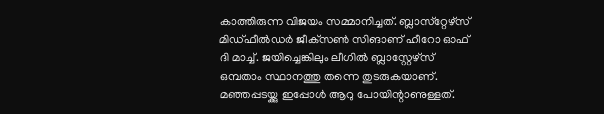കാത്തിരുന്ന വിജയം സമ്മാനിച്ചത്. ബ്ലാസ്‌റ്റേഴ്‌സ് മിഡ്ഫീല്‍ഡര്‍ ജീക്‌സണ്‍ സിങാണ് ഹീറോ ഓഫ് ദി മാച്ച്. ജയിച്ചെങ്കിലും ലീഗില്‍ ബ്ലാസ്റ്റേഴ്‌സ് ഒമ്പതാം സ്ഥാനത്തു തന്നെ തുടരുകയാണ്. മഞ്ഞപ്പടയ്ക്കു ഇപ്പോള്‍ ആറു പോയിന്റാണുള്ളത്.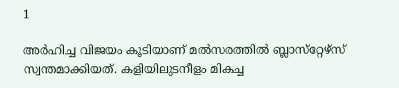1

അര്‍ഹിച്ച വിജയം കൂടിയാണ് മല്‍സരത്തില്‍ ബ്ലാസ്‌റ്റേഴ്‌സ് സ്വന്തമാക്കിയത്. കളിയിലുടനീളം മികച്ച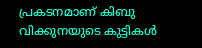പ്രകടനമാണ് കിബു വിക്കുനയുടെ കുട്ടികള്‍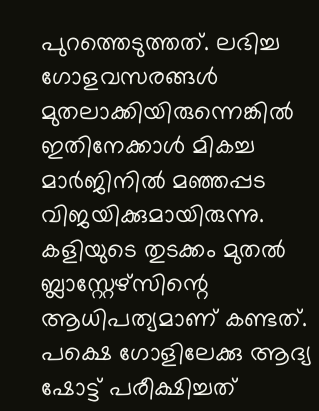പുറത്തെടുത്തത്. ലഭിച്ച ഗോളവസരങ്ങള്‍ മുതലാക്കിയിരുന്നെങ്കില്‍ ഇതിനേക്കാള്‍ മികച്ച മാര്‍ജിനില്‍ മഞ്ഞപ്പട വിജയിക്കുമായിരുന്നു. കളിയുടെ തുടക്കം മുതല്‍ ബ്ലാസ്റ്റേഴ്‌സിന്റെ ആധിപത്യമാണ് കണ്ടത്. പക്ഷെ ഗോളിലേക്കു ആദ്യ ഷോട്ട് പരീക്ഷിച്ചത്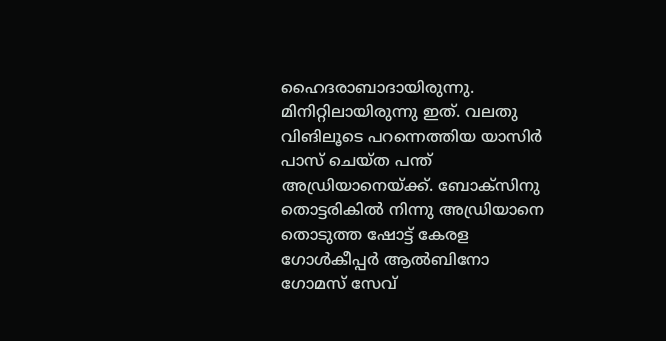ഹൈദരാബാദായിരുന്നു. മിനിറ്റിലായിരുന്നു ഇത്. വലതു വിങിലൂടെ പറന്നെത്തിയ യാസിര്‍ പാസ് ചെയ്ത പന്ത് അഡ്രിയാനെയ്ക്ക്. ബോക്‌സിനു തൊട്ടരികില്‍ നിന്നു അഡ്രിയാനെ തൊടുത്ത ഷോട്ട് കേരള ഗോള്‍കീപ്പര്‍ ആല്‍ബിനോ ഗോമസ് സേവ്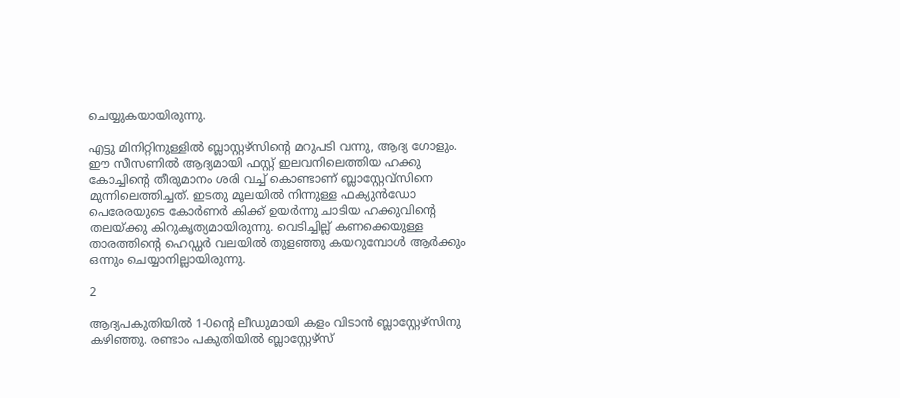ചെയ്യുകയായിരുന്നു.

എട്ടു മിനിറ്റിനുള്ളില്‍ ബ്ലാസ്റ്റഴ്‌സിന്റെ മറുപടി വന്നു, ആദ്യ ഗോളും. ഈ സീസണില്‍ ആദ്യമായി ഫസ്റ്റ് ഇലവനിലെത്തിയ ഹക്കു കോച്ചിന്റെ തീരുമാനം ശരി വച്ച് കൊണ്ടാണ് ബ്ലാസ്റ്റേവ്‌സിനെ മുന്നിലെത്തിച്ചത്. ഇടതു മൂലയില്‍ നിന്നുള്ള ഫക്യുന്‍ഡോ പെരേരയുടെ കോര്‍ണര്‍ കിക്ക് ഉയര്‍ന്നു ചാടിയ ഹക്കുവിന്റെ തലയ്ക്കു കിറുകൃത്യമായിരുന്നു. വെടിച്ചില്ല് കണക്കെയുള്ള താരത്തിന്റെ ഹെഡ്ഡര്‍ വലയില്‍ തുളഞ്ഞു കയറുമ്പോള്‍ ആര്‍ക്കും ഒന്നും ചെയ്യാനില്ലായിരുന്നു.

2

ആദ്യപകുതിയില്‍ 1-0ന്റെ ലീഡുമായി കളം വിടാന്‍ ബ്ലാസ്റ്റേഴ്‌സിനു കഴിഞ്ഞു. രണ്ടാം പകുതിയില്‍ ബ്ലാസ്റ്റേഴ്‌സ്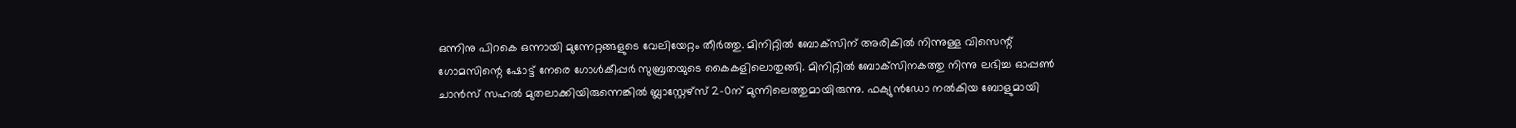ഒന്നിനു പിറകെ ഒന്നായി മുന്നേറ്റങ്ങളുടെ വേലിയേറ്റം തീര്‍ത്തു. മിനിറ്റില്‍ ബോക്‌സിന് അരികില്‍ നിന്നുള്ള വിസെന്റ് ഗോമസിന്റെ ഷോട്ട് നേരെ ഗോള്‍കീപ്പര്‍ സുബ്രതയുടെ കൈകളിലൊതുങ്ങി. മിനിറ്റില്‍ ബോക്‌സിനകത്തു നിന്നു ലഭിച്ച ഓപ്പണ്‍ ചാന്‍സ് സഹല്‍ മുതലാക്കിയിരുന്നെങ്കില്‍ ബ്ലാസ്റ്റേഴ്‌സ് 2-0ന് മുന്നിലെത്തുമായിരുന്നു. ഫക്യുന്‍ഡോ നല്‍കിയ ബോളുമായി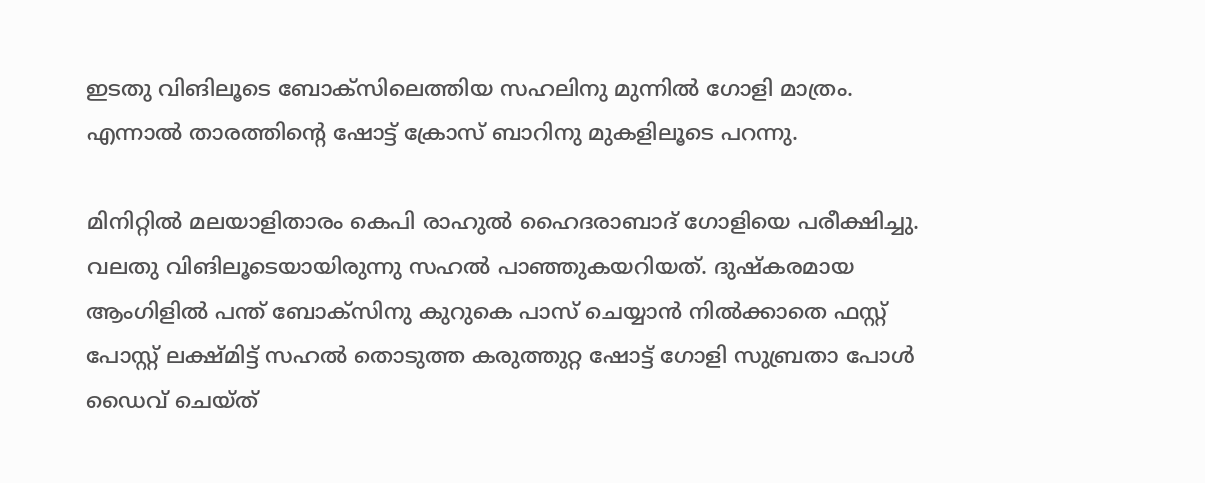ഇടതു വിങിലൂടെ ബോക്‌സിലെത്തിയ സഹലിനു മുന്നില്‍ ഗോളി മാത്രം. എന്നാല്‍ താരത്തിന്റെ ഷോട്ട് ക്രോസ് ബാറിനു മുകളിലൂടെ പറന്നു.

മിനിറ്റില്‍ മലയാളിതാരം കെപി രാഹുല്‍ ഹൈദരാബാദ് ഗോളിയെ പരീക്ഷിച്ചു. വലതു വിങിലൂടെയായിരുന്നു സഹല്‍ പാഞ്ഞുകയറിയത്. ദുഷ്‌കരമായ ആംഗിളില്‍ പന്ത് ബോക്‌സിനു കുറുകെ പാസ് ചെയ്യാന്‍ നില്‍ക്കാതെ ഫസ്റ്റ് പോസ്റ്റ് ലക്ഷ്മിട്ട് സഹല്‍ തൊടുത്ത കരുത്തുറ്റ ഷോട്ട് ഗോളി സുബ്രതാ പോള്‍ ഡൈവ് ചെയ്ത്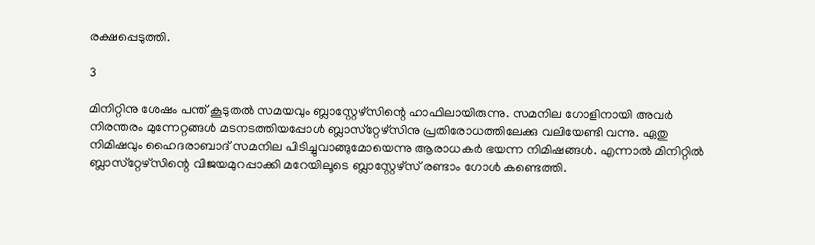രക്ഷപ്പെടുത്തി.

3

മിനിറ്റിനു ശേഷം പന്ത് കൂടുതല്‍ സമയവും ബ്ലാസ്റ്റേഴ്‌സിന്റെ ഹാഫിലായിരുന്നു. സമനില ഗോളിനായി അവര്‍ നിരന്തരം മുന്നേറ്റങ്ങള്‍ മടനടത്തിയപ്പോള്‍ ബ്ലാസ്‌റ്റേഴ്‌സിനു പ്രതിരോധത്തിലേക്കു വലിയേണ്ടി വന്നു. ഏതു നിമിഷവും ഹൈദരാബാദ് സമനില പിടിച്ചുവാങ്ങുമോയെന്നു ആരാധകര്‍ ഭയന്ന നിമിഷങ്ങള്‍. എന്നാല്‍ മിനിറ്റില്‍ ബ്ലാസ്‌റ്റേഴ്‌സിന്റെ വിജയമുറപ്പാക്കി മറേയിലൂടെ ബ്ലാസ്റ്റേഴ്‌സ് രണ്ടാം ഗോള്‍ കണ്ടെത്തി.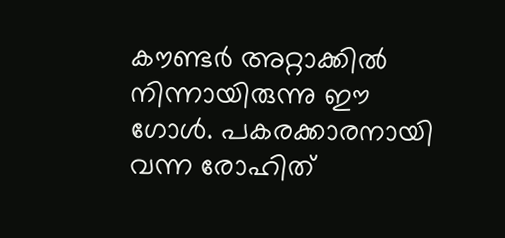കൗണ്ടര്‍ അറ്റാക്കില്‍ നിന്നായിരുന്നു ഈ ഗോള്‍. പകരക്കാരനായി വന്ന രോഹിത്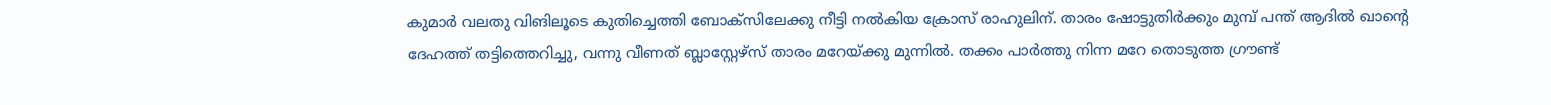കുമാര്‍ വലതു വിങിലൂടെ കുതിച്ചെത്തി ബോക്‌സിലേക്കു നീട്ടി നല്‍കിയ ക്രോസ് രാഹുലിന്. താരം ഷോട്ടുതിര്‍ക്കും മുമ്പ് പന്ത് ആദില്‍ ഖാന്റെ ദേഹത്ത് തട്ടിത്തെറിച്ചു, വന്നു വീണത് ബ്ലാസ്റ്റേഴ്‌സ് താരം മറേയ്ക്കു മുന്നില്‍. തക്കം പാര്‍ത്തു നിന്ന മറേ തൊടുത്ത ഗ്രൗണ്ട്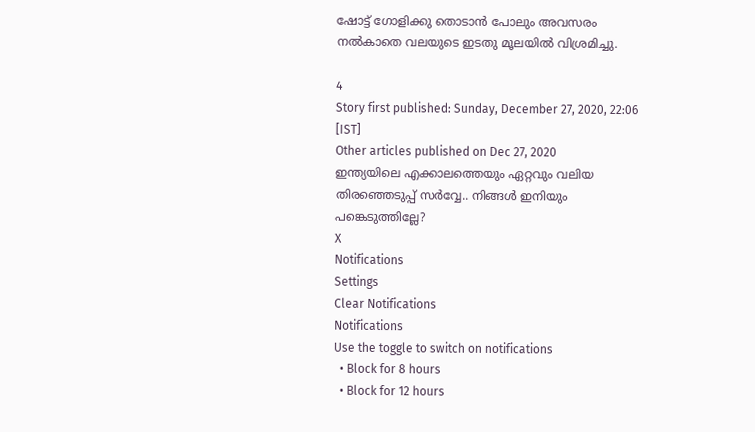ഷോട്ട് ഗോളിക്കു തൊടാന്‍ പോലും അവസരം നല്‍കാതെ വലയുടെ ഇടതു മൂലയില്‍ വിശ്രമിച്ചു.

4
Story first published: Sunday, December 27, 2020, 22:06 [IST]
Other articles published on Dec 27, 2020
ഇന്ത്യയിലെ എക്കാലത്തെയും ഏറ്റവും വലിയ തിരഞ്ഞെടുപ്പ് സർവ്വേ.. നിങ്ങൾ ഇനിയും പങ്കെടുത്തില്ലേ?
X
Notifications
Settings
Clear Notifications
Notifications
Use the toggle to switch on notifications
  • Block for 8 hours
  • Block for 12 hours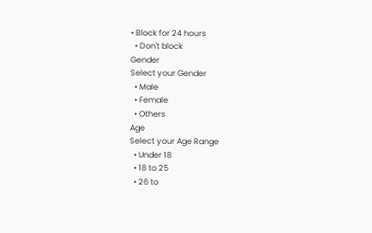• Block for 24 hours
  • Don't block
Gender
Select your Gender
  • Male
  • Female
  • Others
Age
Select your Age Range
  • Under 18
  • 18 to 25
  • 26 to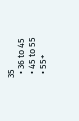35
  • 36 to 45
  • 45 to 55
  • 55+